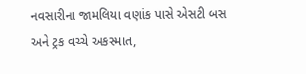નવસારીના જામલિયા વણાંક પાસે એસટી બસ અને ટ્રક વચ્ચે અકસ્માત,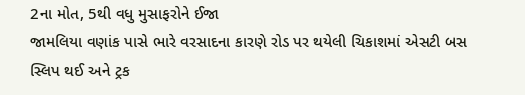2ના મોત, 5થી વધુ મુસાફરોને ઈજા
જામલિયા વણાંક પાસે ભારે વરસાદના કારણે રોડ પર થયેલી ચિકાશમાં એસટી બસ સ્લિપ થઈ અને ટ્રક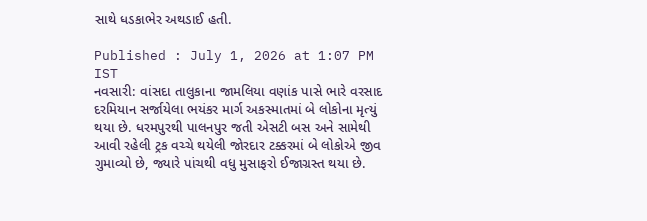સાથે ધડકાભેર અથડાઈ હતી.

Published : July 1, 2026 at 1:07 PM IST
નવસારી: વાંસદા તાલુકાના જામલિયા વણાંક પાસે ભારે વરસાદ દરમિયાન સર્જાયેલા ભયંકર માર્ગ અકસ્માતમાં બે લોકોના મૃત્યું થયા છે. ધરમપુરથી પાલનપુર જતી એસટી બસ અને સામેથી આવી રહેલી ટ્રક વચ્ચે થયેલી જોરદાર ટક્કરમાં બે લોકોએ જીવ ગુમાવ્યો છે, જ્યારે પાંચથી વધુ મુસાફરો ઈજાગ્રસ્ત થયા છે.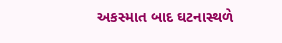અકસ્માત બાદ ઘટનાસ્થળે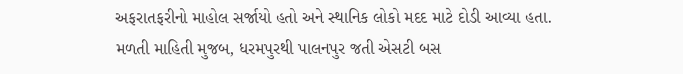અફરાતફરીનો માહોલ સર્જાયો હતો અને સ્થાનિક લોકો મદદ માટે દોડી આવ્યા હતા.
મળતી માહિતી મુજબ, ધરમપુરથી પાલનપુર જતી એસટી બસ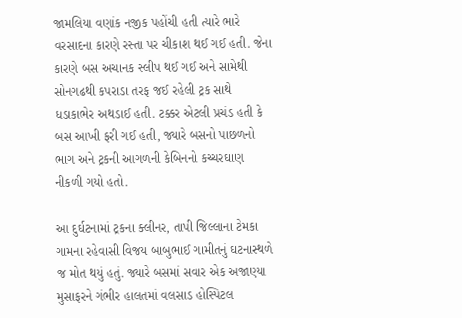જામલિયા વણાંક નજીક પહોંચી હતી ત્યારે ભારે વરસાદના કારણે રસ્તા પર ચીકાશ થઈ ગઈ હતી. જેના કારણે બસ અચાનક સ્લીપ થઈ ગઈ અને સામેથી સોનગઢથી કપરાડા તરફ જઈ રહેલી ટ્રક સાથે ધડાકાભેર અથડાઈ હતી. ટક્કર એટલી પ્રચંડ હતી કે બસ આખી ફરી ગઈ હતી, જ્યારે બસનો પાછળનો ભાગ અને ટ્રકની આગળની કેબિનનો કચ્ચરઘાણ નીકળી ગયો હતો.

આ દુર્ઘટનામાં ટ્રકના ક્લીનર, તાપી જિલ્લાના ટેમકા ગામના રહેવાસી વિજય બાબુભાઈ ગામીતનું ઘટનાસ્થળે જ મોત થયું હતું. જ્યારે બસમાં સવાર એક અજાણ્યા મુસાફરને ગંભીર હાલતમાં વલસાડ હોસ્પિટલ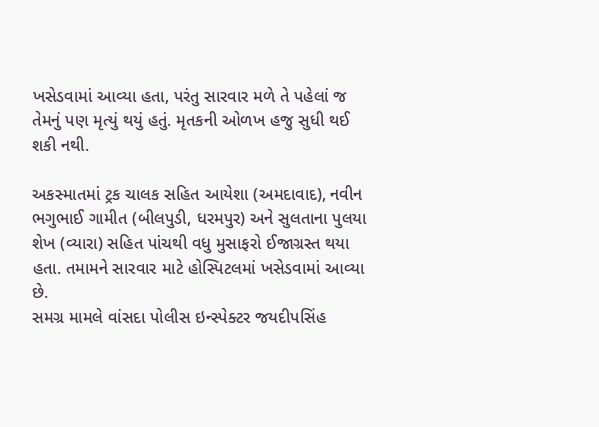ખસેડવામાં આવ્યા હતા, પરંતુ સારવાર મળે તે પહેલાં જ તેમનું પણ મૃત્યું થયું હતું. મૃતકની ઓળખ હજુ સુધી થઈ શકી નથી.

અકસ્માતમાં ટ્રક ચાલક સહિત આયેશા (અમદાવાદ), નવીન ભગુભાઈ ગામીત (બીલપુડી, ધરમપુર) અને સુલતાના પુલયા શેખ (વ્યારા) સહિત પાંચથી વધુ મુસાફરો ઈજાગ્રસ્ત થયા હતા. તમામને સારવાર માટે હોસ્પિટલમાં ખસેડવામાં આવ્યા છે.
સમગ્ર મામલે વાંસદા પોલીસ ઇન્સ્પેક્ટર જયદીપસિંહ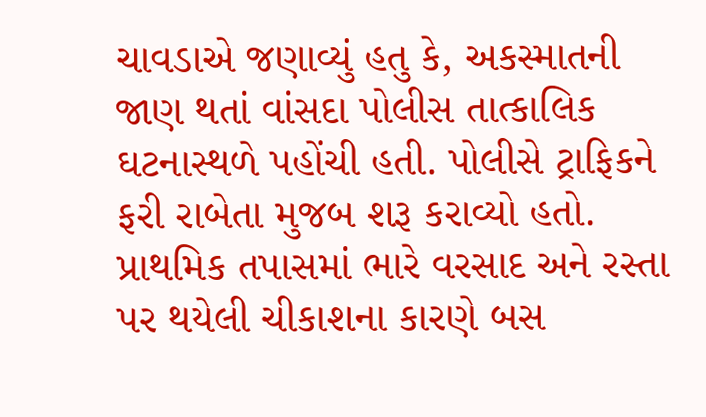ચાવડાએ જણાવ્યું હતુ કે, અકસ્માતની જાણ થતાં વાંસદા પોલીસ તાત્કાલિક ઘટનાસ્થળે પહોંચી હતી. પોલીસે ટ્રાફિકને ફરી રાબેતા મુજબ શરૂ કરાવ્યો હતો. પ્રાથમિક તપાસમાં ભારે વરસાદ અને રસ્તા પર થયેલી ચીકાશના કારણે બસ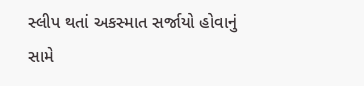સ્લીપ થતાં અકસ્માત સર્જાયો હોવાનું સામે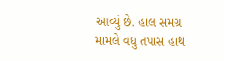આવ્યું છે. હાલ સમગ્ર મામલે વધુ તપાસ હાથ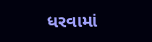ધરવામાં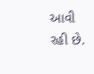આવી રહી છે.